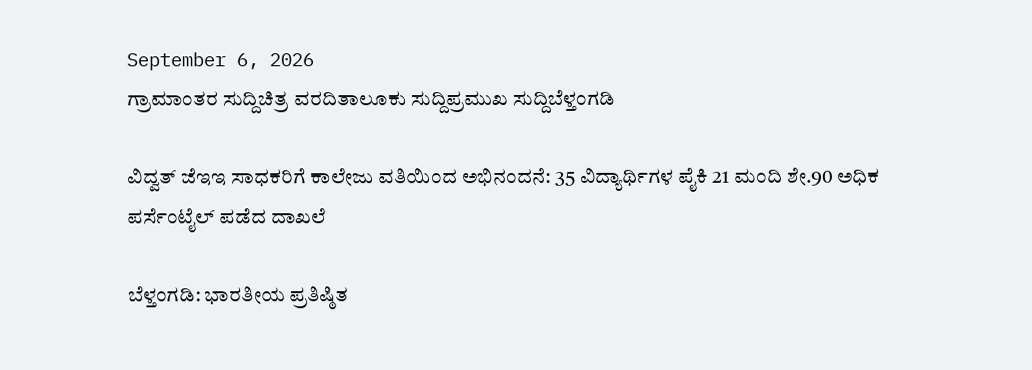September 6, 2026
ಗ್ರಾಮಾಂತರ ಸುದ್ದಿಚಿತ್ರ ವರದಿತಾಲೂಕು ಸುದ್ದಿಪ್ರಮುಖ ಸುದ್ದಿಬೆಳ್ತಂಗಡಿ

ವಿದ್ವತ್ ಜೆಇಇ ಸಾಧಕರಿಗೆ ಕಾಲೇಜು ವತಿಯಿಂದ ಅಭಿನಂದನೆ: 35 ವಿದ್ಯಾರ್ಥಿಗಳ ಪೈಕಿ 21 ಮಂದಿ ಶೇ.90 ಅಧಿಕ ಪರ್ಸೆಂಟೈಲ್ ಪಡೆದ ದಾಖಲೆ

ಬೆಳ್ತಂಗಡಿ: ಭಾರತೀಯ ಪ್ರತಿಷ್ಠಿತ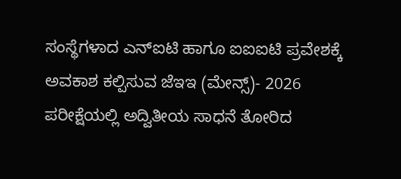ಸಂಸ್ಥೆಗಳಾದ ಎನ್‌ಐಟಿ ಹಾಗೂ ಐಐಐಟಿ ಪ್ರವೇಶಕ್ಕೆ ಅವಕಾಶ ಕಲ್ಪಿಸುವ ಜೆಇಇ (ಮೇನ್ಸ್)- 2026 ಪರೀಕ್ಷೆಯಲ್ಲಿ ಅದ್ವಿತೀಯ ಸಾಧನೆ ತೋರಿದ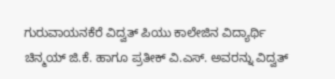ಗುರುವಾಯನಕೆರೆ ವಿದ್ವತ್ ಪಿಯು ಕಾಲೇಜಿನ ವಿದ್ಯಾರ್ಥಿ ಚಿನ್ಮಯ್ ಜಿ.ಕೆ. ಹಾಗೂ ಪ್ರತೀಕ್ ವಿ.ಎಸ್. ಅವರನ್ನು ವಿದ್ವತ್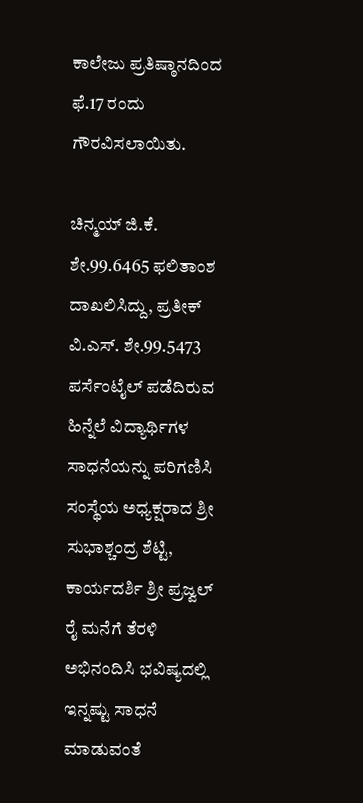ಕಾಲೇಜು ಪ್ರತಿಷ್ಠಾನದಿಂದ ಫೆ.17 ರಂದು ಗೌರವಿಸಲಾಯಿತು.

ಚಿನ್ಮಯ್ ಜಿ.ಕೆ. ಶೇ.99.6465 ಫಲಿತಾಂಶ ದಾಖಲಿಸಿದ್ದು, ಪ್ರತೀಕ್ ವಿ.ಎಸ್. ಶೇ.99.5473 ಪರ್ಸೆಂಟೈಲ್ ಪಡೆದಿರುವ ಹಿನ್ನೆಲೆ ವಿದ್ಯಾರ್ಥಿಗಳ ಸಾಧನೆಯನ್ನು ಪರಿಗಣಿಸಿ ಸಂಸ್ಥೆಯ ಅಧ್ಯಕ್ಷರಾದ ಶ್ರೀ ಸುಭಾಶ್ಚಂದ್ರ ಶೆಟ್ಟಿ, ಕಾರ್ಯದರ್ಶಿ ಶ್ರೀ ಪ್ರಜ್ವಲ್ ರೈ ಮನೆಗೆ ತೆರಳಿ ಅಭಿನಂದಿಸಿ ಭವಿಷ್ಯದಲ್ಲಿ ಇನ್ನಷ್ಟು ಸಾಧನೆ ಮಾಡುವಂತೆ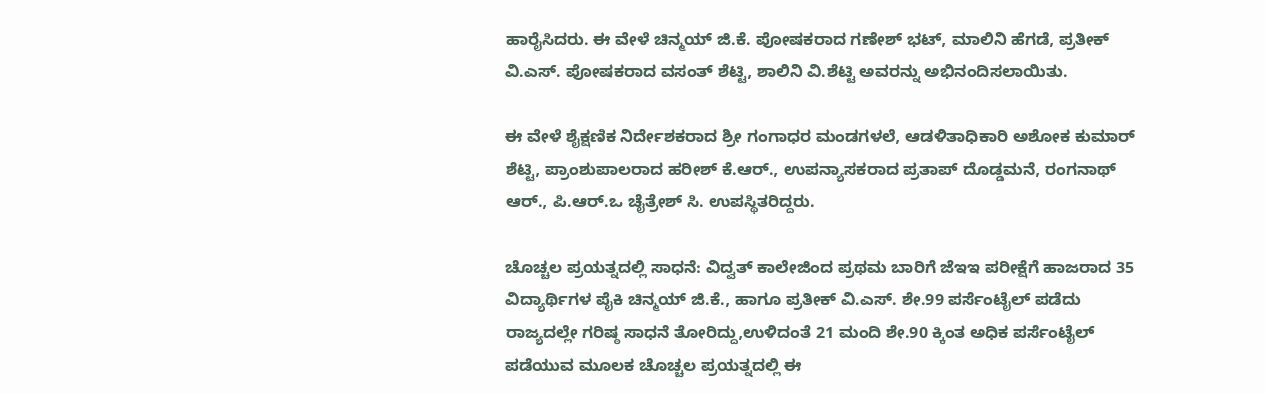ಹಾರೈಸಿದರು. ಈ ವೇಳೆ ಚಿನ್ಮಯ್ ಜಿ.ಕೆ. ಪೋಷಕರಾದ ಗಣೇಶ್ ಭಟ್, ಮಾಲಿನಿ ಹೆಗಡೆ, ಪ್ರತೀಕ್ ವಿ.ಎಸ್. ಪೋಷಕರಾದ ವಸಂತ್ ಶೆಟ್ಟಿ, ಶಾಲಿನಿ ವಿ.ಶೆಟ್ಟಿ ಅವರನ್ನು ಅಭಿನಂದಿಸಲಾಯಿತು.

ಈ ವೇಳೆ ಶೈಕ್ಷಣಿಕ ನಿರ್ದೇಶಕರಾದ ಶ್ರೀ ಗಂಗಾಧರ ಮಂಡಗಳಲೆ, ಆಡಳಿತಾಧಿಕಾರಿ ಅಶೋಕ ಕುಮಾರ್ ಶೆಟ್ಟಿ, ಪ್ರಾಂಶುಪಾಲರಾದ ಹರೀಶ್ ಕೆ.ಆರ್., ಉಪನ್ಯಾಸಕರಾದ ಪ್ರತಾಪ್ ದೊಡ್ಡಮನೆ, ರಂಗನಾಥ್ ಆರ್., ಪಿ.ಆರ್‌.ಒ ಚೈತ್ರೇಶ್ ಸಿ. ಉಪಸ್ಥಿತರಿದ್ದರು.

ಚೊಚ್ಚಲ ಪ್ರಯತ್ನದಲ್ಲಿ ಸಾಧನೆ: ವಿದ್ವತ್ ಕಾಲೇಜಿಂದ ಪ್ರಥಮ ಬಾರಿಗೆ ಜೆಇಇ ಪರೀಕ್ಷೆಗೆ ಹಾಜರಾದ 35 ವಿದ್ಯಾರ್ಥಿಗಳ ಪೈಕಿ ಚಿನ್ಮಯ್ ಜಿ.ಕೆ., ಹಾಗೂ ಪ್ರತೀಕ್ ವಿ.ಎಸ್. ಶೇ.99 ಪರ್ಸೆಂಟೈಲ್ ಪಡೆದು ರಾಜ್ಯದಲ್ಲೇ ಗರಿಷ್ಠ ಸಾಧನೆ ತೋರಿದ್ದು,ಉಳಿದಂತೆ 21 ಮಂದಿ ಶೇ.90 ಕ್ಕಿಂತ ಅಧಿಕ ಪರ್ಸೆಂಟೈಲ್ ಪಡೆಯುವ ಮೂಲಕ ಚೊಚ್ಚಲ ಪ್ರಯತ್ನದಲ್ಲಿ ಈ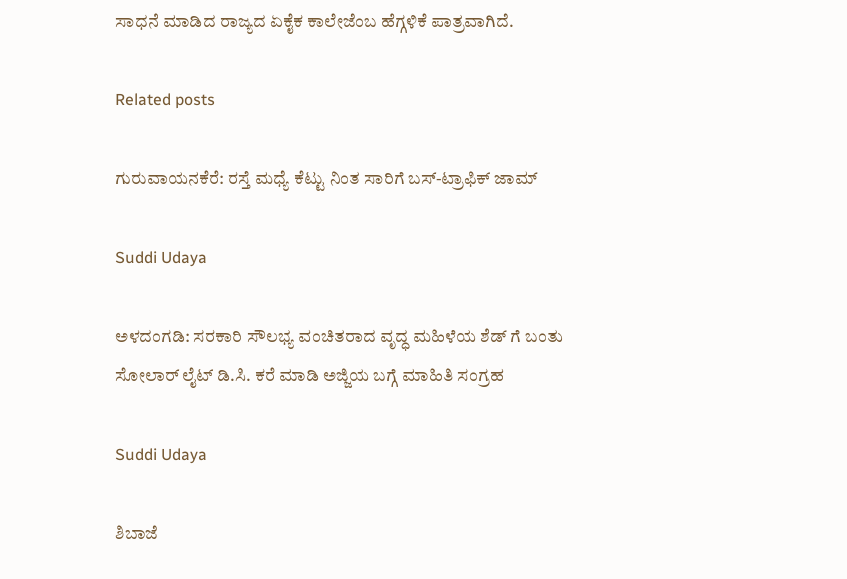ಸಾಧನೆ ಮಾಡಿದ ರಾಜ್ಯದ ಏಕೈಕ ಕಾಲೇಜೆಂಬ ಹೆಗ್ಗಳಿಕೆ ಪಾತ್ರವಾಗಿದೆ.

Related posts

ಗುರುವಾಯನಕೆರೆ: ರಸ್ತೆ ಮಧ್ಯೆ ಕೆಟ್ಟು ನಿಂತ ಸಾರಿಗೆ ಬಸ್-ಟ್ರಾಫಿಕ್ ಜಾಮ್

Suddi Udaya

ಅಳದಂಗಡಿ: ಸರಕಾರಿ ಸೌಲಭ್ಯ ವಂಚಿತರಾದ ವೃದ್ಧ ಮಹಿಳೆಯ ಶೆಡ್ ಗೆ ಬಂತು ಸೋಲಾರ್ ಲೈಟ್ ಡಿ.ಸಿ. ಕರೆ ಮಾಡಿ ಅಜ್ಜಿಯ ಬಗ್ಗೆ ಮಾಹಿತಿ ಸಂಗ್ರಹ

Suddi Udaya

ಶಿಬಾಜೆ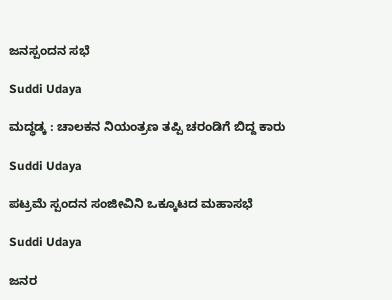ಜನಸ್ಪಂದನ ಸಭೆ

Suddi Udaya

ಮದ್ಧಡ್ಕ : ಚಾಲಕನ ನಿಯಂತ್ರಣ ತಪ್ಪಿ ಚರಂಡಿಗೆ ಬಿದ್ದ ಕಾರು

Suddi Udaya

ಪಟ್ರಮೆ ಸ್ಪಂದನ ಸಂಜೀವಿನಿ ಒಕ್ಕೂಟದ ಮಹಾಸಭೆ

Suddi Udaya

ಜನರ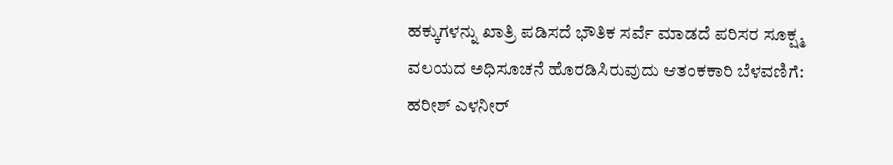ಹಕ್ಕುಗಳನ್ನು ಖಾತ್ರಿ ಪಡಿಸದೆ ಭೌತಿಕ ಸರ್ವೆ ಮಾಡದೆ ಪರಿಸರ ಸೂಕ್ಷ್ಮ ವಲಯದ ಅಧಿಸೂಚನೆ ಹೊರಡಿಸಿರುವುದು ಆತಂಕಕಾರಿ ಬೆಳವಣಿಗೆ: ಹರೀಶ್ ಎಳನೀರ್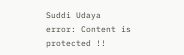Suddi Udaya
error: Content is protected !!